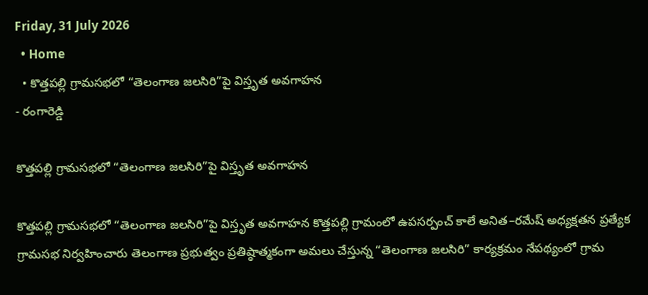Friday, 31 July 2026
  • Home
  • కొత్తపల్లి గ్రామసభలో “తెలంగాణ జలసిరి”పై విస్తృత అవగాహన
- రంగారెడ్డి

కొత్తపల్లి గ్రామసభలో “తెలంగాణ జలసిరి”పై విస్తృత అవగాహన

కొత్తపల్లి గ్రామసభలో “తెలంగాణ జలసిరి”పై విస్తృత అవగాహన కొత్తపల్లి గ్రామంలో ఉపసర్పంచ్ కాలే అనిత–రమేష్ అధ్యక్షతన ప్రత్యేక గ్రామసభ నిర్వహించారు తెలంగాణ ప్రభుత్వం ప్రతిష్ఠాత్మకంగా అమలు చేస్తున్న “తెలంగాణ జలసిరి” కార్యక్రమం నేపథ్యంలో గ్రామ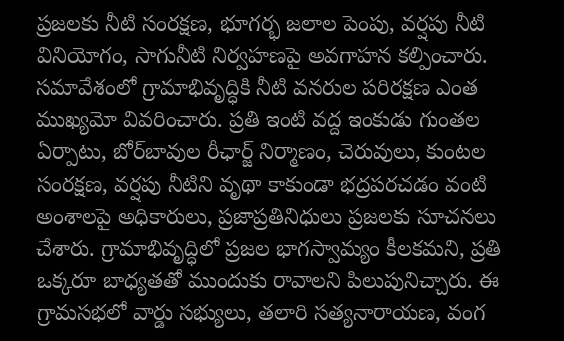ప్రజలకు నీటి సంరక్షణ, భూగర్భ జలాల పెంపు, వర్షపు నీటి వినియోగం, సాగునీటి నిర్వహణపై అవగాహన కల్పించారు. సమావేశంలో గ్రామాభివృద్ధికి నీటి వనరుల పరిరక్షణ ఎంత ముఖ్యమో వివరించారు. ప్రతి ఇంటి వద్ద ఇంకుడు గుంతల ఏర్పాటు, బోర్‌బావుల రీఛార్జ్ నిర్మాణం, చెరువులు, కుంటల సంరక్షణ, వర్షపు నీటిని వృథా కాకుండా భద్రపరచడం వంటి అంశాలపై అధికారులు, ప్రజాప్రతినిధులు ప్రజలకు సూచనలు చేశారు. గ్రామాభివృద్ధిలో ప్రజల భాగస్వామ్యం కీలకమని, ప్రతి ఒక్కరూ బాధ్యతతో ముందుకు రావాలని పిలుపునిచ్చారు. ఈ గ్రామసభలో వార్డు సభ్యులు, తలారి సత్యనారాయణ, వంగ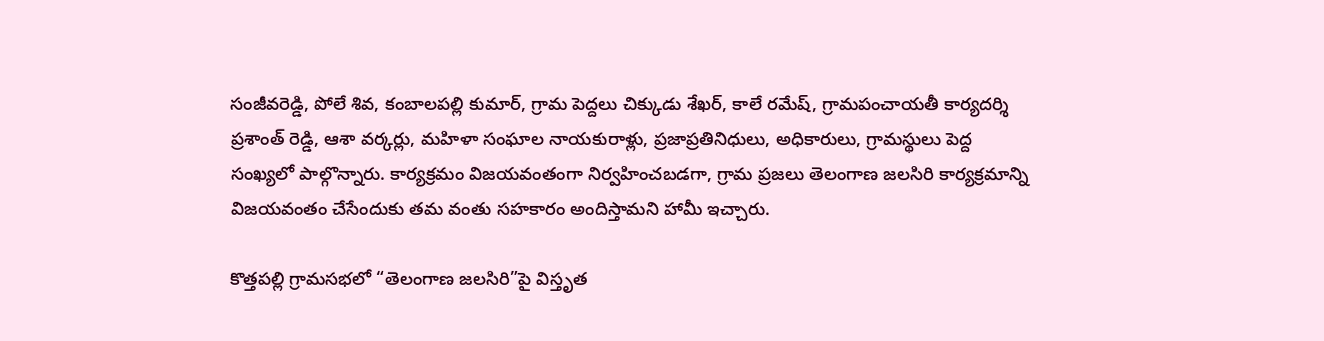సంజీవరెడ్డి, పోలే శివ, కంబాలపల్లి కుమార్, గ్రామ పెద్దలు చిక్కుడు శేఖర్, కాలే రమేష్, గ్రామపంచాయతీ కార్యదర్శి ప్రశాంత్ రెడ్డి, ఆశా వర్కర్లు, మహిళా సంఘాల నాయకురాళ్లు, ప్రజాప్రతినిధులు, అధికారులు, గ్రామస్థులు పెద్ద సంఖ్యలో పాల్గొన్నారు. కార్యక్రమం విజయవంతంగా నిర్వహించబడగా, గ్రామ ప్రజలు తెలంగాణ జలసిరి కార్యక్రమాన్ని విజయవంతం చేసేందుకు తమ వంతు సహకారం అందిస్తామని హామీ ఇచ్చారు.

కొత్తపల్లి గ్రామసభలో “తెలంగాణ జలసిరి”పై విస్తృత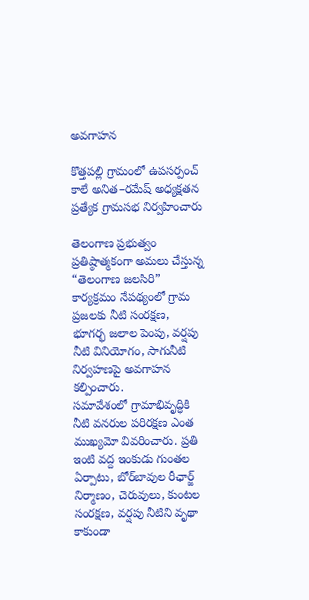అవగాహన

కొత్తపల్లి గ్రామంలో ఉపసర్పంచ్ కాలే అనిత–రమేష్ అధ్యక్షతన ప్రత్యేక గ్రామసభ నిర్వహించారు

తెలంగాణ ప్రభుత్వం ప్రతిష్ఠాత్మకంగా అమలు చేస్తున్న “తెలంగాణ జలసిరి” కార్యక్రమం నేపథ్యంలో గ్రామ ప్రజలకు నీటి సంరక్షణ, భూగర్భ జలాల పెంపు, వర్షపు నీటి వినియోగం, సాగునీటి నిర్వహణపై అవగాహన కల్పించారు.
సమావేశంలో గ్రామాభివృద్ధికి నీటి వనరుల పరిరక్షణ ఎంత ముఖ్యమో వివరించారు. ప్రతి ఇంటి వద్ద ఇంకుడు గుంతల ఏర్పాటు, బోర్‌బావుల రీఛార్జ్ నిర్మాణం, చెరువులు, కుంటల సంరక్షణ, వర్షపు నీటిని వృథా కాకుండా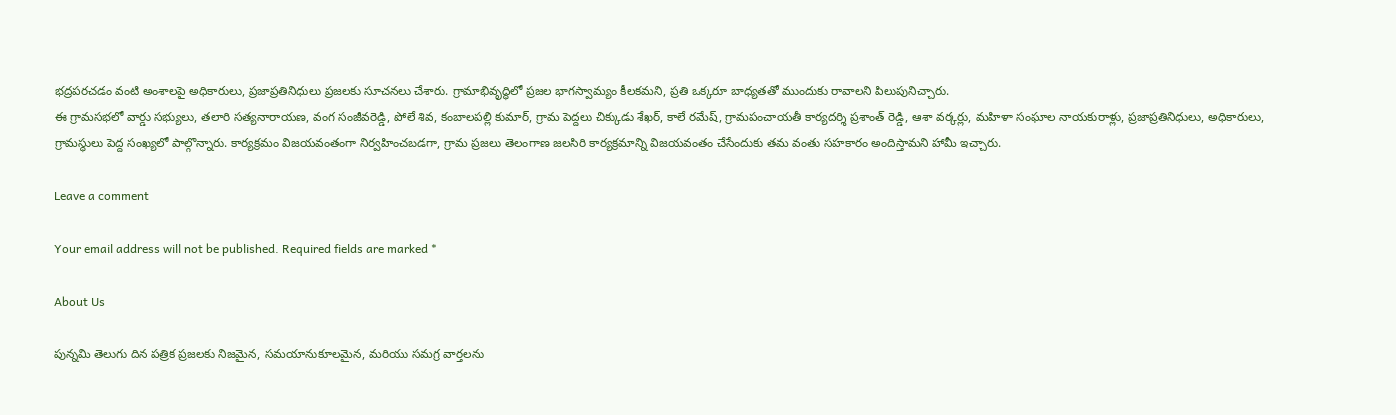భద్రపరచడం వంటి అంశాలపై అధికారులు, ప్రజాప్రతినిధులు ప్రజలకు సూచనలు చేశారు. గ్రామాభివృద్ధిలో ప్రజల భాగస్వామ్యం కీలకమని, ప్రతి ఒక్కరూ బాధ్యతతో ముందుకు రావాలని పిలుపునిచ్చారు.
ఈ గ్రామసభలో వార్డు సభ్యులు, తలారి సత్యనారాయణ, వంగ సంజీవరెడ్డి, పోలే శివ, కంబాలపల్లి కుమార్, గ్రామ పెద్దలు చిక్కుడు శేఖర్, కాలే రమేష్, గ్రామపంచాయతీ కార్యదర్శి ప్రశాంత్ రెడ్డి, ఆశా వర్కర్లు, మహిళా సంఘాల నాయకురాళ్లు, ప్రజాప్రతినిధులు, అధికారులు, గ్రామస్థులు పెద్ద సంఖ్యలో పాల్గొన్నారు. కార్యక్రమం విజయవంతంగా నిర్వహించబడగా, గ్రామ ప్రజలు తెలంగాణ జలసిరి కార్యక్రమాన్ని విజయవంతం చేసేందుకు తమ వంతు సహకారం అందిస్తామని హామీ ఇచ్చారు.

Leave a comment

Your email address will not be published. Required fields are marked *

About Us

పున్నమి తెలుగు దిన పత్రిక ప్రజలకు నిజమైన, సమయానుకూలమైన, మరియు సమగ్ర వార్తలను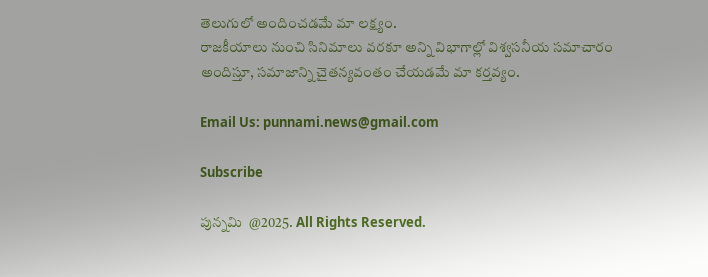తెలుగులో అందించడమే మా లక్ష్యం.
రాజకీయాలు నుంచి సినిమాలు వరకూ అన్ని విభాగాల్లో విశ్వసనీయ సమాచారం అందిస్తూ, సమాజాన్ని చైతన్యవంతం చేయడమే మా కర్తవ్యం.

Email Us: punnami.news@gmail.com

Subscribe

పున్నమి  @2025. All Rights Reserved.